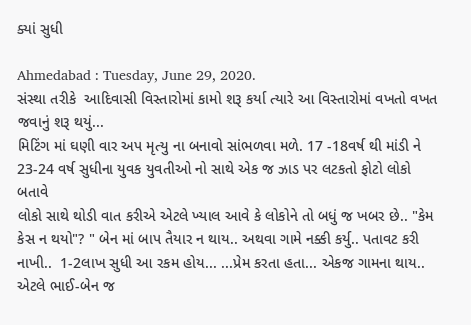ક્યાં સુધી

Ahmedabad : Tuesday, June 29, 2020.
સંસ્થા તરીકે  આદિવાસી વિસ્તારોમાં કામો શરૂ કર્યા ત્યારે આ વિસ્તારોમાં વખતો વખત જવાનું શરૂ થયું...
મિટિંગ માં ઘણી વાર અપ મૃત્યુ ના બનાવો સાંભળવા મળે. 17 -18વર્ષ થી માંડી ને 23-24 વર્ષ સુધીના યુવક યુવતીઓ નો સાથે એક જ ઝાડ પર લટકતો ફોટો લોકો બતાવે
લોકો સાથે થોડી વાત કરીએ એટલે ખ્યાલ આવે કે લોકોને તો બધું જ ખબર છે.. "કેમ કેસ ન થયો"? " બેન માં બાપ તૈયાર ન થાય.. અથવા ગામે નક્કી કર્યુ.. પતાવટ કરી નાખી..  1-2લાખ સુધી આ રકમ હોય... ...પ્રેમ કરતા હતા... એકજ ગામના થાય.. એટલે ભાઈ-બેન જ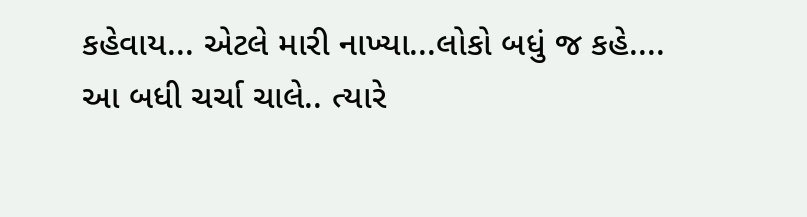કહેવાય... એટલે મારી નાખ્યા...લોકો બધું જ કહે....
આ બધી ચર્ચા ચાલે.. ત્યારે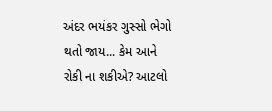અંદર ભયંકર ગુસ્સો ભેગો થતો જાય... કેમ આને રોકી ના શકીએ? આટલો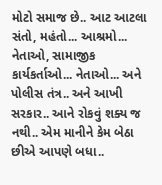મોટો સમાજ છે.. આટ આટલા સંતો, મહંતો... આશ્રમો... નેતાઓ, સામાજીક કાર્યકર્તાઓ... નેતાઓ... અને પોલીસ તંત્ર.. અને આખી સરકાર.. આને રોકવું શક્ય જ નથી.. એમ માનીને કેમ બેઠા છીએ આપણે બધા..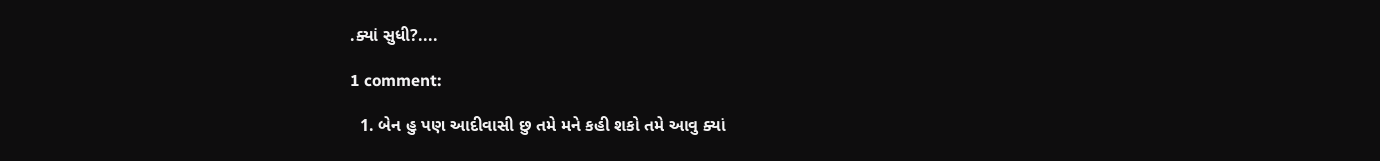.ક્યાં સુધી?....

1 comment:

  1. બેન હુ પણ આદીવાસી છુ તમે મને કહી શકો તમે આવુ ક્યાં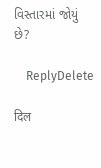વિસ્તારમાં જોયું છે?

    ReplyDelete

दिल